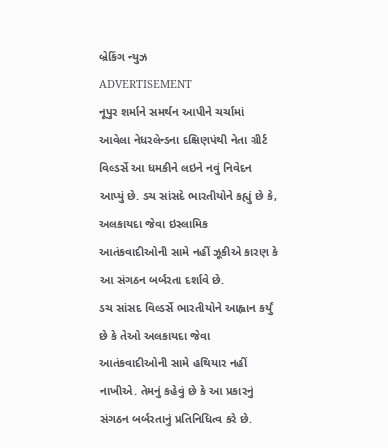બ્રેકિંગ ન્યુઝ
ADVERTISEMENT
નૂપુર શર્માને સમર્થન આપીને ચર્ચામાં આવેલા નેધરલેન્ડના દક્ષિણપંથી નેતા ગ્રીર્ટ વિલ્ડર્સે આ ધમકીને લઇને નવું નિવેદન આપ્યું છે. ડચ સાંસદે ભારતીયોને કહ્યું છે કે, અલકાયદા જેવા ઇસ્લામિક આતંકવાદીઓની સામે નહીં ઝૂકીએ કારણ કે આ સંગઠન બર્બરતા દર્શાવે છે.
ડચ સાંસદ વિલ્ડર્સે ભારતીયોને આહ્વાન કર્યું છે કે તેઓ અલકાયદા જેવા આતંકવાદીઓની સામે હથિયાર નહીં નાખીએ. તેમનું કહેવું છે કે આ પ્રકારનું સંગઠન બર્બરતાનું પ્રતિનિધિત્વ કરે છે.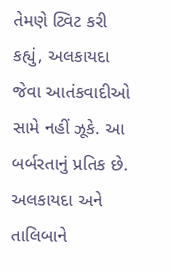તેમણે ટ્વિટ કરી કહ્યું, અલકાયદા જેવા આતંકવાદીઓ સામે નહીં ઝૂકે. આ બર્બરતાનું પ્રતિક છે. અલકાયદા અને તાલિબાને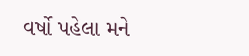વર્ષો પહેલા મને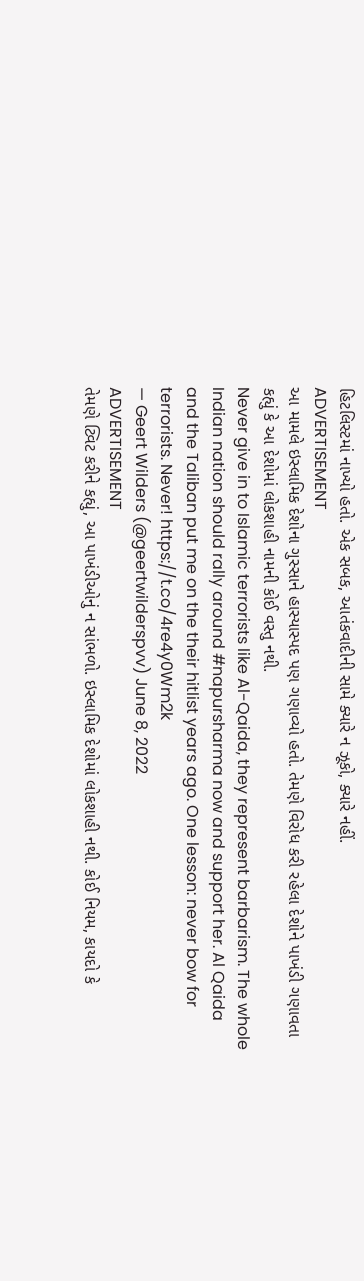હિટલિસ્ટમાં નાખ્યો હતો. એક સબક, આતંકવાદીની સામે ક્યારે ન ઝૂકો, ક્યારે નહીં.
ADVERTISEMENT
આ મામલે ઇસ્લામિક દેશોના ગુસ્સાને હાસ્યાસ્પદ પણ ગણાવ્યો હતો. તેમણે વિરોધ કરી રહેલા દેશોને પાખંડી ગણાવતા કહ્યું કે આ દેશોમાં લોકશાહી નામની કોઈ વસ્તુ નથી.
Never give in to Islamic terrorists like Al-Qaida, they represent barbarism. The whole Indian nation should rally around #napursharma now and support her. Al Qaida and the Taliban put me on the their hitlist years ago. One lesson: never bow for terrorists. Never! https://t.co/4re4y0Wm2k
— Geert Wilders (@geertwilderspvv) June 8, 2022
ADVERTISEMENT
તેમણે ટ્વિટ કરીને કહ્યું, આ પાખંડીઓનું ન સાંભળો. ઇસ્લામિક દેશોમાં લોકશાહી નથી. કોઈ નિયમ, કાયદો કે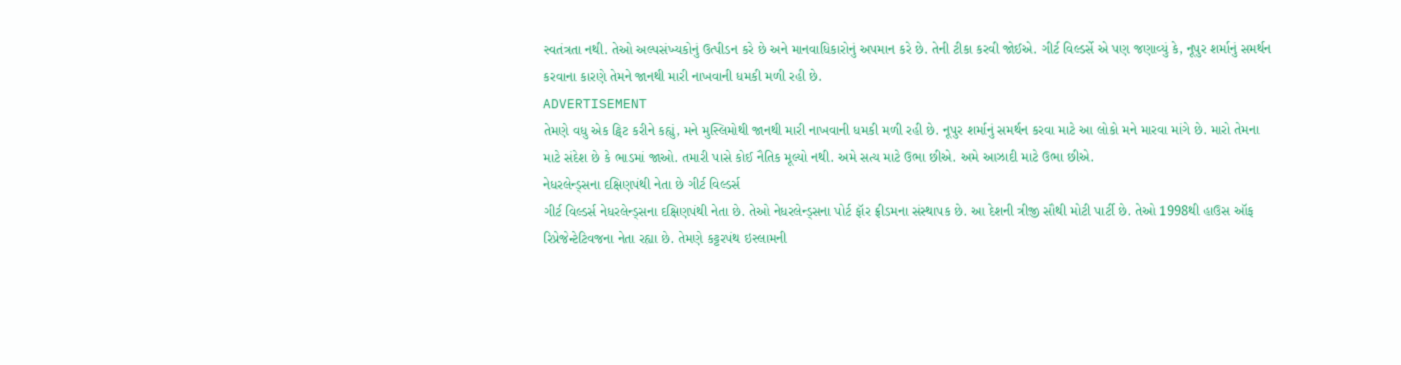સ્વતંત્રતા નથી. તેઓ અલ્પસંખ્યકોનું ઉત્પીડન કરે છે અને માનવાધિકારોનું અપમાન કરે છે. તેની ટીકા કરવી જોઈએ. ગીર્ટ વિલ્ડર્સે એ પણ જણાવ્યું કે, નૂપુર શર્માનું સમર્થન કરવાના કારણે તેમને જાનથી મારી નાખવાની ધમકી મળી રહી છે.
ADVERTISEMENT
તેમણે વધુ એક ટ્વિટ કરીને કહ્યું, મને મુસ્લિમોથી જાનથી મારી નાખવાની ધમકી મળી રહી છે. નૂપુર શર્માનું સમર્થન કરવા માટે આ લોકો મને મારવા માંગે છે. મારો તેમના માટે સંદેશ છે કે ભાડમાં જાઓ. તમારી પાસે કોઈ નૈતિક મૂલ્યો નથી. અમે સત્ય માટે ઉભા છીએ. અમે આઝાદી માટે ઉભા છીએ.
નેધરલેન્ડ્સના દક્ષિણપંથી નેતા છે ગીર્ટ વિલ્ડર્સ
ગીર્ટ વિલ્ડર્સ નેધરલેન્ડ્સના દક્ષિણપંથી નેતા છે. તેઓ નેધરલેન્ડ્સના પોર્ટ ફૉર ફ્રીડમના સંસ્થાપક છે. આ દેશની ત્રીજી સૌથી મોટી પાર્ટી છે. તેઓ 1998થી હાઉસ ઑફ રિપ્રેજેન્ટેટિવજના નેતા રહ્યા છે. તેમણે કટ્ટરપંથ ઇસ્લામની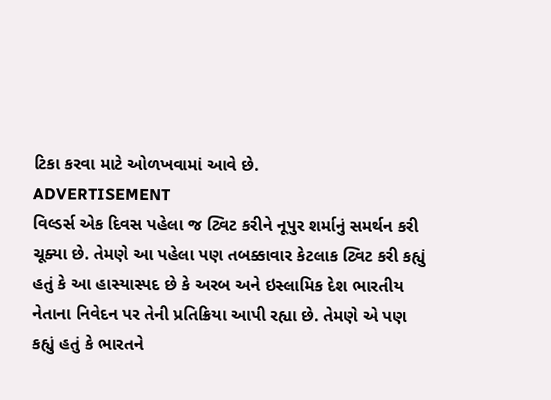ટિકા કરવા માટે ઓળખવામાં આવે છે.
ADVERTISEMENT
વિલ્ડર્સ એક દિવસ પહેલા જ ટ્વિટ કરીને નૂપુર શર્માનું સમર્થન કરી ચૂક્યા છે. તેમણે આ પહેલા પણ તબક્કાવાર કેટલાક ટ્વિટ કરી કહ્યું હતું કે આ હાસ્યાસ્પદ છે કે અરબ અને ઇસ્લામિક દેશ ભારતીય નેતાના નિવેદન પર તેની પ્રતિક્રિયા આપી રહ્યા છે. તેમણે એ પણ કહ્યું હતું કે ભારતને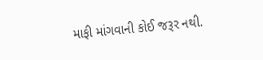માફી માંગવાની કોઈ જરૂર નથી.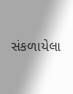સંકળાયેલા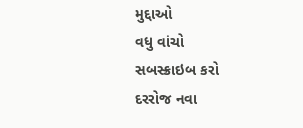મુદ્દાઓ
વધુ વાંચો
સબસ્ક્રાઇબ કરો
દરરોજ નવા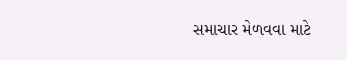સમાચાર મેળવવા માટે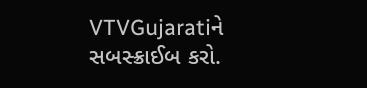VTVGujaratiને સબસ્ક્રાઈબ કરો.